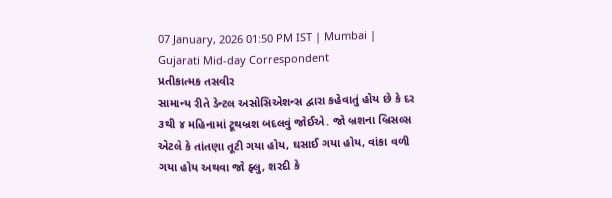07 January, 2026 01:50 PM IST | Mumbai | Gujarati Mid-day Correspondent
પ્રતીકાત્મક તસવીર
સામાન્ય રીતે ડેન્ટલ અસોસિએશન્સ દ્વારા કહેવાતું હોય છે કે દર ૩થી ૪ મહિનામાં ટૂથબ્રશ બદલવું જોઈએ. જો બ્રશના બ્રિસલ્સ એટલે કે તાંતણા તૂટી ગયા હોય, ઘસાઈ ગયા હોય, વાંકા વળી ગયા હોય અથવા જો ફ્લુ, શરદી કે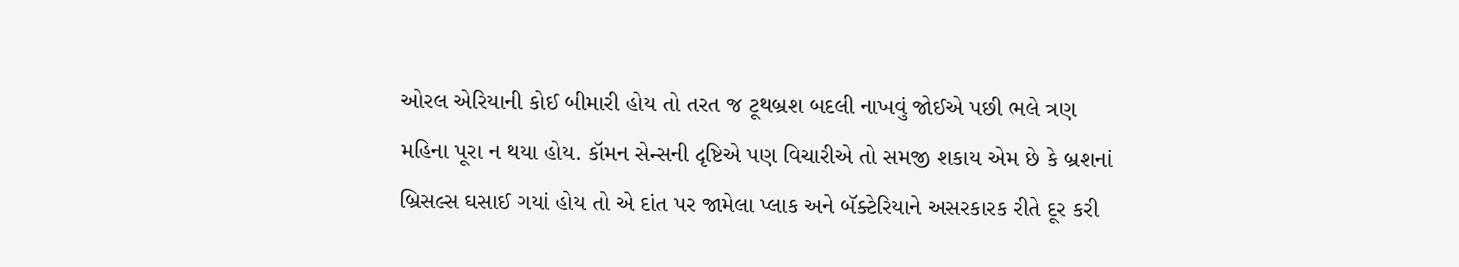ઓરલ એરિયાની કોઈ બીમારી હોય તો તરત જ ટૂથબ્રશ બદલી નાખવું જોઈએ પછી ભલે ત્રણ મહિના પૂરા ન થયા હોય. કૉમન સેન્સની દૃષ્ટિએ પણ વિચારીએ તો સમજી શકાય એમ છે કે બ્રશનાં બ્રિસલ્સ ઘસાઈ ગયાં હોય તો એ દાંત પર જામેલા પ્લાક અને બૅક્ટેરિયાને અસરકારક રીતે દૂર કરી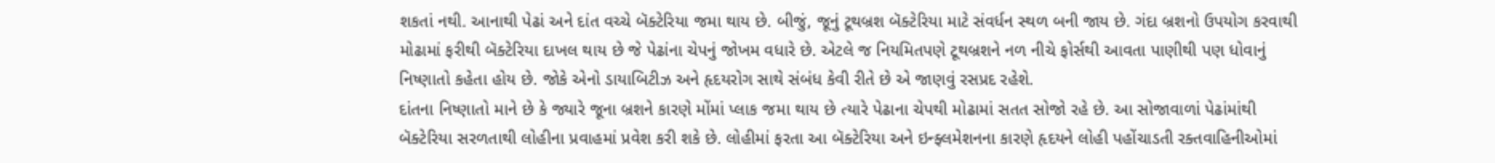શકતાં નથી. આનાથી પેઢાં અને દાંત વચ્ચે બૅક્ટેરિયા જમા થાય છે. બીજું, જૂનું ટૂથબ્રશ બૅક્ટેરિયા માટે સંવર્ધન સ્થળ બની જાય છે. ગંદા બ્રશનો ઉપયોગ કરવાથી મોઢામાં ફરીથી બૅક્ટેરિયા દાખલ થાય છે જે પેઢાંના ચેપનું જોખમ વધારે છે. એટલે જ નિયમિતપણે ટૂથબ્રશને નળ નીચે ફોર્સથી આવતા પાણીથી પણ ધોવાનું નિષ્ણાતો કહેતા હોય છે. જોકે એનો ડાયાબિટીઝ અને હૃદયરોગ સાથે સંબંધ કેવી રીતે છે એ જાણવું રસપ્રદ રહેશે.
દાંતના નિષ્ણાતો માને છે કે જ્યારે જૂના બ્રશને કારણે મોંમાં પ્લાક જમા થાય છે ત્યારે પેઢાના ચેપથી મોઢામાં સતત સોજો રહે છે. આ સોજાવાળાં પેઢાંમાંથી બૅક્ટેરિયા સરળતાથી લોહીના પ્રવાહમાં પ્રવેશ કરી શકે છે. લોહીમાં ફરતા આ બૅક્ટેરિયા અને ઇન્ફ્લમેશનના કારણે હૃદયને લોહી પહોંચાડતી રક્તવાહિનીઓમાં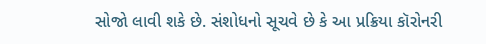સોજો લાવી શકે છે. સંશોધનો સૂચવે છે કે આ પ્રક્રિયા કૉરોનરી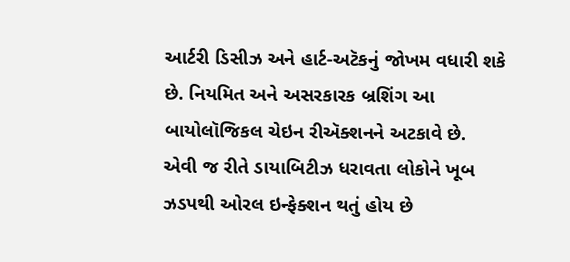આર્ટરી ડિસીઝ અને હાર્ટ-અટૅકનું જોખમ વધારી શકે છે. નિયમિત અને અસરકારક બ્રશિંગ આ બાયોલૉજિકલ ચેઇન રીઍક્શનને અટકાવે છે.
એવી જ રીતે ડાયાબિટીઝ ધરાવતા લોકોને ખૂબ ઝડપથી ઓરલ ઇન્ફેક્શન થતું હોય છે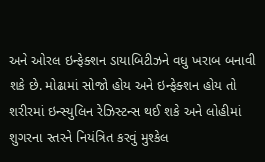અને ઓરલ ઇન્ફેક્શન ડાયાબિટીઝને વધુ ખરાબ બનાવી શકે છે. મોઢામાં સોજો હોય અને ઇન્ફેક્શન હોય તો શરીરમાં ઇન્સ્યુલિન રેઝિસ્ટન્સ થઈ શકે અને લોહીમાં શુગરના સ્તરને નિયંત્રિત કરવું મુશ્કેલ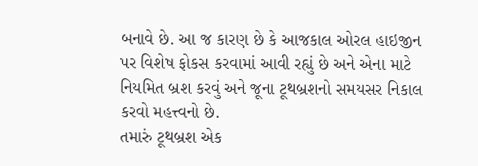બનાવે છે. આ જ કારણ છે કે આજકાલ ઓરલ હાઇજીન પર વિશેષ ફોકસ કરવામાં આવી રહ્યું છે અને એના માટે નિયમિત બ્રશ કરવું અને જૂના ટૂથબ્રશનો સમયસર નિકાલ કરવો મહત્ત્વનો છે.
તમારું ટૂથબ્રશ એક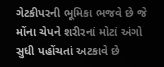ગેટકીપરની ભૂમિકા ભજવે છે જે મોંના ચેપને શરીરનાં મોટાં અંગો સુધી પહોંચતાં અટકાવે છે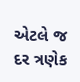એટલે જ દર ત્રણેક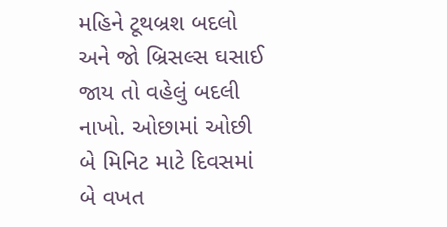મહિને ટૂથબ્રશ બદલો અને જો બ્રિસલ્સ ઘસાઈ જાય તો વહેલું બદલી નાખો. ઓછામાં ઓછી બે મિનિટ માટે દિવસમાં બે વખત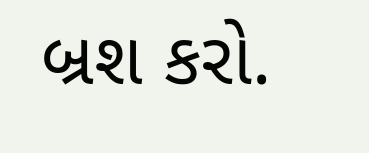બ્રશ કરો.